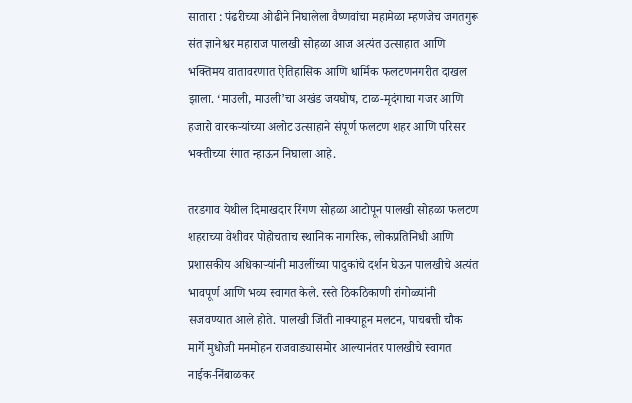सातारा : पंढरीच्या ओढीने निघालेला वैष्णवांचा महामेळा म्हणजेच जगतगुरू संत ज्ञानेश्वर महाराज पालखी सोहळा आज अत्यंत उत्साहात आणि भक्तिमय वातावरणात ऐतिहासिक आणि धार्मिक फलटणनगरीत दाखल झाला. ‘माउली, माउली’चा अखंड जयघोष, टाळ-मृदंगाचा गजर आणि हजारो वारकऱ्यांच्या अलोट उत्साहाने संपूर्ण फलटण शहर आणि परिसर भक्तीच्या रंगात न्हाऊन निघाला आहे.

तरडगाव येथील दिमाखदार रिंगण सोहळा आटोपून पालखी सोहळा फलटण शहराच्या वेशीवर पोहोचताच स्थानिक नागरिक, लोकप्रतिनिधी आणि प्रशासकीय अधिकाऱ्यांनी माउलींच्या पादुकांचे दर्शन घेऊन पालखीचे अत्यंत भावपूर्ण आणि भव्य स्वागत केले. रस्ते ठिकठिकाणी रांगोळ्यांनी सजवण्यात आले होते. पालखी जिंती नाक्याहून मलटन, पाचबत्ती चौक मार्गे मुधोजी मनमोहन राजवाड्यासमोर आल्यानंतर पालखीचे स्वागत नाईक-निंबाळकर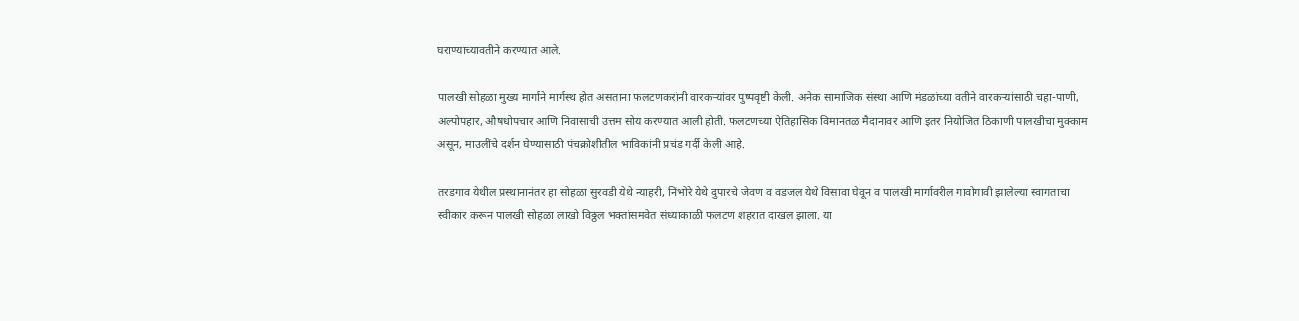घराण्याच्यावतीने करण्यात आले.

पालखी सोहळा मुख्य मार्गाने मार्गस्थ होत असताना फलटणकरांनी वारकऱ्यांवर पुष्पवृष्टी केली. अनेक सामाजिक संस्था आणि मंडळांच्या वतीने वारकऱ्यांसाठी चहा-पाणी, अल्पोपहार, औषधोपचार आणि निवासाची उत्तम सोय करण्यात आली होती. फलटणच्या ऐतिहासिक विमानतळ मैदानावर आणि इतर नियोजित ठिकाणी पालखीचा मुक्काम असून, माउलींचे दर्शन घेण्यासाठी पंचक्रोशीतील भाविकांनी प्रचंड गर्दी केली आहे.

तरडगाव येथील प्रस्थानानंतर हा सोहळा सुरवडी येथे न्याहरी, निंभोरे येथे दुपारचे जेवण व वडजल येथे विसावा घेवून व पालखी मार्गावरील गावोगावी झालेल्या स्वागताचा स्वीकार करून पालखी सोहळा लाखो विठ्ठल भक्तांसमवेत संध्याकाळी फलटण शहरात दाखल झाला. या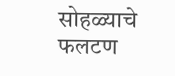सोहळ्याचे फलटण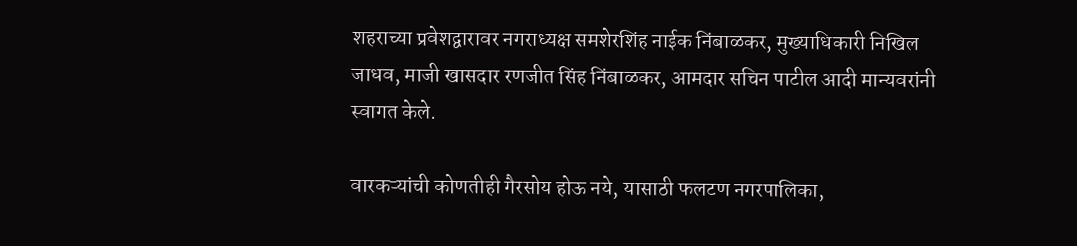शहराच्या प्रवेशद्वारावर नगराध्यक्ष समशेरशिंह नाईक निंबाळकर, मुख्याधिकारी निखिल जाधव, माजी खासदार रणजीत सिंह निंबाळकर, आमदार सचिन पाटील आदी मान्यवरांनी स्वागत केले.

वारकऱ्यांची कोणतीही गैरसोय होऊ नये, यासाठी फलटण नगरपालिका,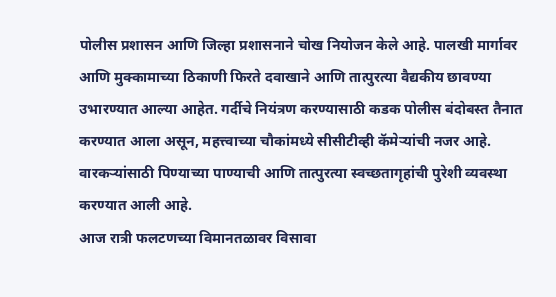पोलीस प्रशासन आणि जिल्हा प्रशासनाने चोख नियोजन केले आहे. पालखी मार्गावर आणि मुक्कामाच्या ठिकाणी फिरते दवाखाने आणि तात्पुरत्या वैद्यकीय छावण्या उभारण्यात आल्या आहेत. गर्दीचे नियंत्रण करण्यासाठी कडक पोलीस बंदोबस्त तैनात करण्यात आला असून, महत्त्वाच्या चौकांमध्ये सीसीटीव्ही कॅमेऱ्यांची नजर आहे. वारकऱ्यांसाठी पिण्याच्या पाण्याची आणि तात्पुरत्या स्वच्छतागृहांची पुरेशी व्यवस्था करण्यात आली आहे.
आज रात्री फलटणच्या विमानतळावर विसावा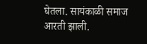घेतला. सायंकाळी समाज आरती झाली.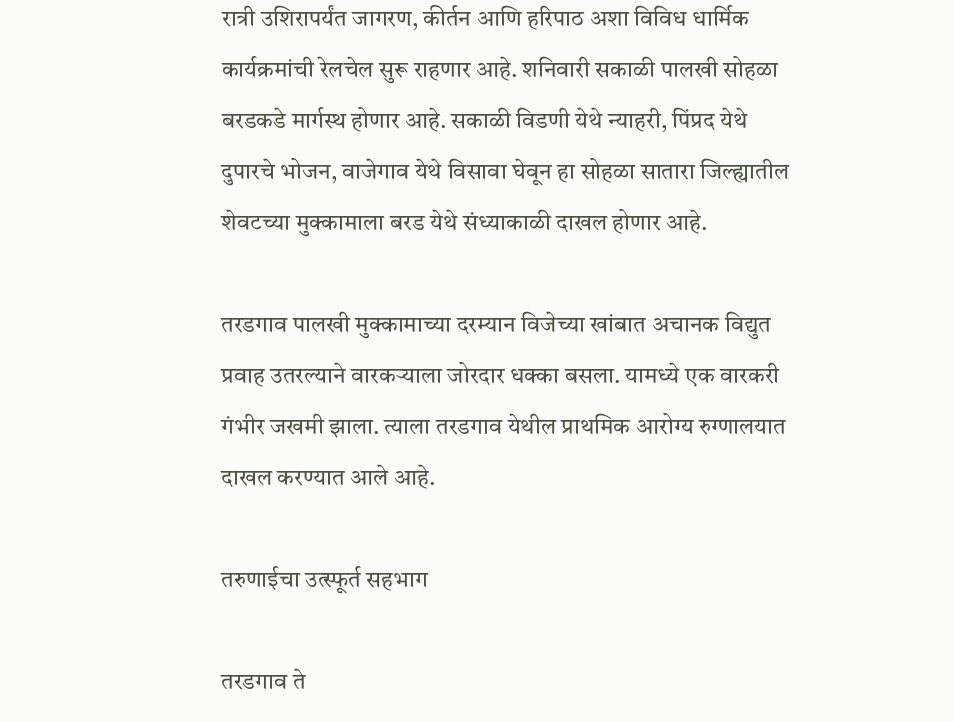रात्री उशिरापर्यंत जागरण, कीर्तन आणि हरिपाठ अशा विविध धार्मिक कार्यक्रमांची रेलचेल सुरू राहणार आहे. शनिवारी सकाळी पालखी सोहळा बरडकडे मार्गस्थ होणार आहे. सकाळी विडणी येथे न्याहरी, पिंप्रद येथे दुपारचे भोजन, वाजेगाव येथे विसावा घेवून हा सोहळा सातारा जिल्ह्यातील शेवटच्या मुक्कामाला बरड येथे संध्याकाळी दाखल होणार आहे.

तरडगाव पालखी मुक्कामाच्या दरम्यान विजेच्या खांबात अचानक विद्युत प्रवाह उतरल्याने वारकऱ्याला जोरदार धक्का बसला. यामध्ये एक वारकरी गंभीर जखमी झाला. त्याला तरडगाव येथील प्राथमिक आरोग्य रुग्णालयात दाखल करण्यात आले आहे.

तरुणाईचा उत्स्फूर्त सहभाग

तरडगाव ते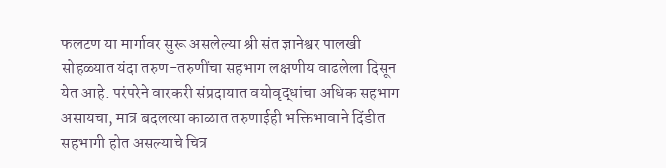फलटण या मार्गावर सुरू असलेल्या श्री संत ज्ञानेश्वर पालखी सोहळ्यात यंदा तरुण-तरुणींचा सहभाग लक्षणीय वाढलेला दिसून येत आहे. परंपरेने वारकरी संप्रदायात वयोवृद्धांचा अधिक सहभाग असायचा, मात्र बदलत्या काळात तरुणाईही भक्तिभावाने दिंडीत सहभागी होत असल्याचे चित्र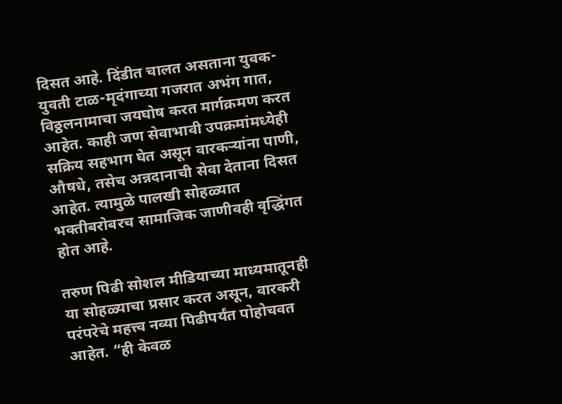दिसत आहे. दिंडीत चालत असताना युवक-युवती टाळ-मृदंगाच्या गजरात अभंग गात, विठ्ठलनामाचा जयघोष करत मार्गक्रमण करत आहेत. काही जण सेवाभावी उपक्रमांमध्येही सक्रिय सहभाग घेत असून वारकऱ्यांना पाणी, औषधे, तसेच अन्नदानाची सेवा देताना दिसत आहेत. त्यामुळे पालखी सोहळ्यात भक्तीबरोबरच सामाजिक जाणीवही वृद्धिंगत होत आहे.

तरुण पिढी सोशल मीडियाच्या माध्यमातूनही या सोहळ्याचा प्रसार करत असून, वारकरी परंपरेचे महत्त्व नव्या पिढीपर्यंत पोहोचवत आहेत. “ही केवळ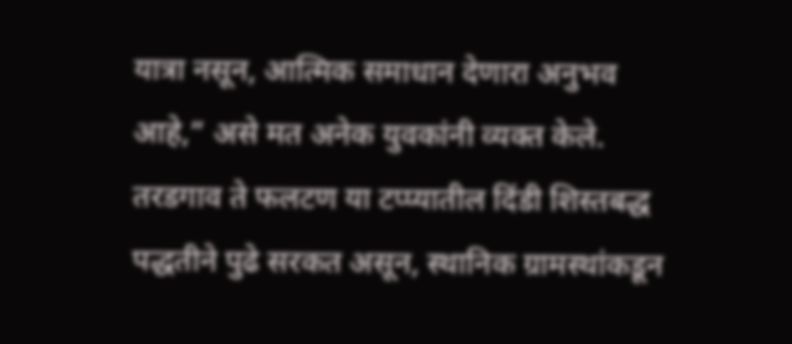यात्रा नसून, आत्मिक समाधान देणारा अनुभव आहे,” असे मत अनेक युवकांनी व्यक्त केले.
तरडगाव ते फलटण या टप्प्यातील दिंडी शिस्तबद्ध पद्धतीने पुढे सरकत असून, स्थानिक ग्रामस्थांकडून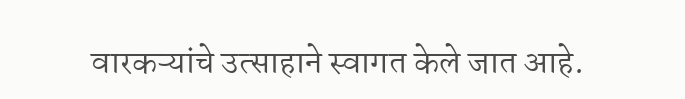वारकऱ्यांचे उत्साहाने स्वागत केले जात आहे.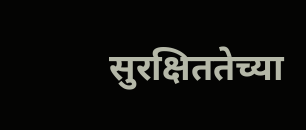सुरक्षिततेच्या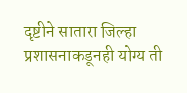दृष्टीने सातारा जिल्हा प्रशासनाकडूनही योग्य ती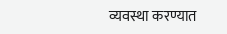व्यवस्था करण्यात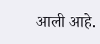आली आहे.